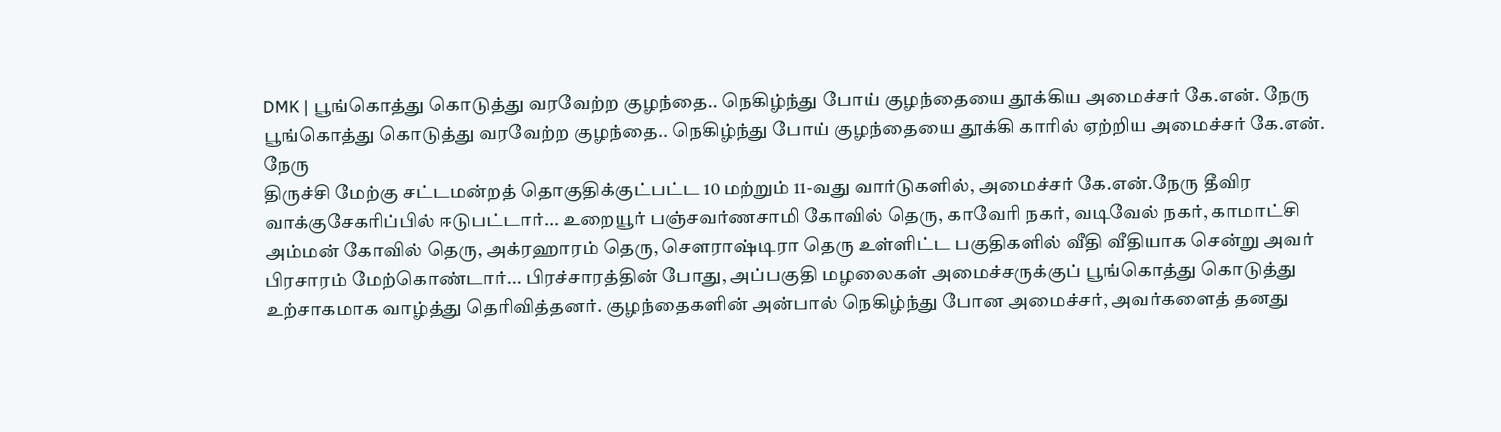DMK | பூங்கொத்து கொடுத்து வரவேற்ற குழந்தை.. நெகிழ்ந்து போய் குழந்தையை தூக்கிய அமைச்சர் கே.என். நேரு
பூங்கொத்து கொடுத்து வரவேற்ற குழந்தை.. நெகிழ்ந்து போய் குழந்தையை தூக்கி காரில் ஏற்றிய அமைச்சர் கே.என். நேரு
திருச்சி மேற்கு சட்டமன்றத் தொகுதிக்குட்பட்ட 10 மற்றும் 11-வது வார்டுகளில், அமைச்சர் கே.என்.நேரு தீவிர வாக்குசேகரிப்பில் ஈடுபட்டார்... உறையூர் பஞ்சவர்ணசாமி கோவில் தெரு, காவேரி நகர், வடிவேல் நகர், காமாட்சி அம்மன் கோவில் தெரு, அக்ரஹாரம் தெரு, சௌராஷ்டிரா தெரு உள்ளிட்ட பகுதிகளில் வீதி வீதியாக சென்று அவர் பிரசாரம் மேற்கொண்டார்... பிரச்சாரத்தின் போது, அப்பகுதி மழலைகள் அமைச்சருக்குப் பூங்கொத்து கொடுத்து உற்சாகமாக வாழ்த்து தெரிவித்தனர். குழந்தைகளின் அன்பால் நெகிழ்ந்து போன அமைச்சர், அவர்களைத் தனது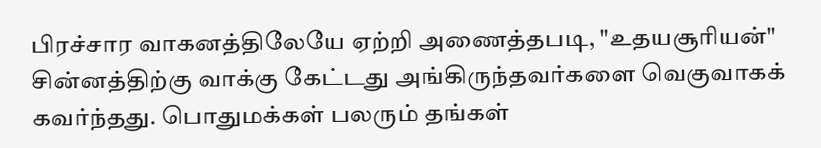பிரச்சார வாகனத்திலேயே ஏற்றி அணைத்தபடி, "உதயசூரியன்" சின்னத்திற்கு வாக்கு கேட்டது அங்கிருந்தவர்களை வெகுவாகக் கவர்ந்தது. பொதுமக்கள் பலரும் தங்கள்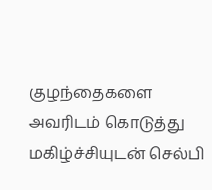குழந்தைகளை அவரிடம் கொடுத்து மகிழ்ச்சியுடன் செல்பி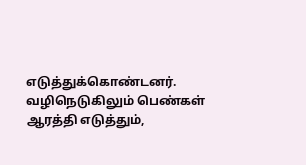எடுத்துக்கொண்டனர். வழிநெடுகிலும் பெண்கள் ஆரத்தி எடுத்தும்,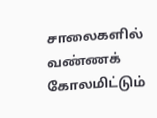சாலைகளில் வண்ணக் கோலமிட்டும்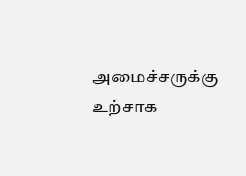அமைச்சருக்கு உற்சாக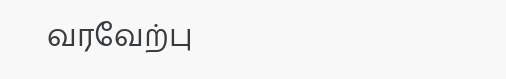வரவேற்பு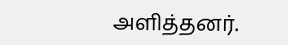அளித்தனர்.